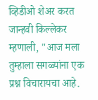व्हिडीओ शेअर करत जान्हवी किल्लेकर म्हणाली, "आज मला तुम्हाला सगळ्यांना एक प्रश्न विचारायचा आहे.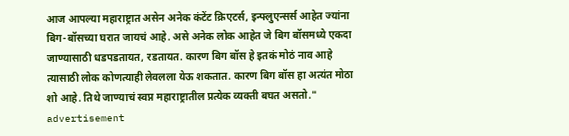आज आपल्या महाराष्ट्रात असेन अनेक कंटेंट क्रिएटर्स, इन्फ्लुएन्सर्स आहेत ज्यांना बिग-बॉसच्या घरात जायचं आहे. असे अनेक लोक आहेत जे बिग बॉसमध्ये एकदा जाण्यासाठी धडपडतायत, रडतायत. कारण बिग बॉस हे इतकं मोठं नाव आहे त्यासाठी लोक कोणत्याही लेवलला येऊ शकतात. कारण बिग बॉस हा अत्यंत मोठा शो आहे. तिथे जाण्याचं स्वप्न महाराष्ट्रातील प्रत्येक व्यक्ती बघत असतो."
advertisement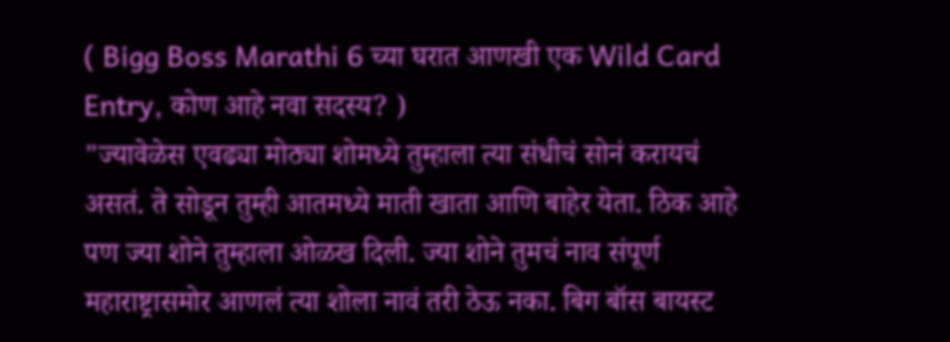( Bigg Boss Marathi 6 च्या घरात आणखी एक Wild Card Entry, कोण आहे नवा सदस्य? )
"ज्यावेळेस एवढ्या मोठ्या शोमध्ये तुम्हाला त्या संधीचं सोनं करायचं असतं. ते सोडून तुम्ही आतमध्ये माती खाता आणि बाहेर येता. ठिक आहे पण ज्या शोने तुम्हाला ओळख दिली. ज्या शोने तुमचं नाव संपूर्ण महाराष्ट्रासमोर आणलं त्या शोला नावं तरी ठेऊ नका. बिग बॉस बायस्ट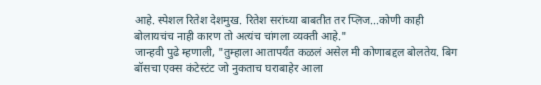आहे. स्पेशल रितेश देशमुख. रितेश सरांच्या बाबतीत तर प्लिज...कोणी काही बोलायचंच नाही कारण तो अत्यंच चांगला व्यक्ती आहे."
जान्हवी पुढे म्हणाली, "तुम्हाला आतापर्यंत कळलं असेल मी कोणाबद्दल बोलतेय. बिग बॉसचा एक्स कंटेस्टंट जो नुकताच घराबाहेर आला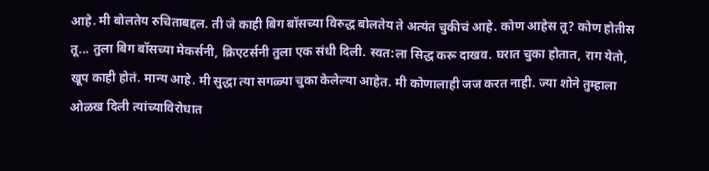आहे. मी बोलतेय रुचिताबद्दल. ती जे काही बिग बॉसच्या विरुद्ध बोलतेय ते अत्यंत चुकीचं आहे. कोण आहेस तू? कोण होतीस तू... तुला बिग बॉसच्या मेकर्सनी, क्रिएटर्सनी तुला एक संधी दिली. स्वत:ला सिद्ध करू दाखव. घरात चुका होतात, राग येतो, खूप काही होतं. मान्य आहे. मी सुद्धा त्या सगळ्या चुका केलेल्या आहेत. मी कोणालाही जज करत नाही. ज्या शोने तुम्हाला ओळख दिली त्यांच्याविरोधात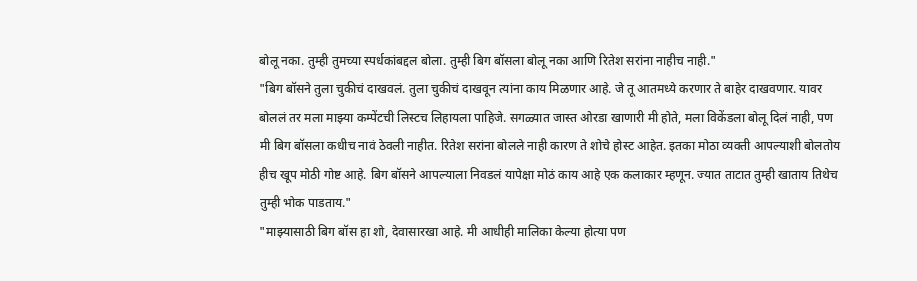बोलू नका. तुम्ही तुमच्या स्पर्धकांबद्दल बोला. तुम्ही बिग बॉसला बोलू नका आणि रितेश सरांना नाहीच नाही."
"बिग बॉसने तुला चुकीचं दाखवलं. तुला चुकीचं दाखवून त्यांना काय मिळणार आहे. जे तू आतमध्ये करणार ते बाहेर दाखवणार. यावर बोललं तर मला माझ्या कम्पेंटची लिस्टच लिहायला पाहिजे. सगळ्यात जास्त ओरडा खाणारी मी होते, मला विकेंडला बोलू दिलं नाही, पण मी बिग बॉसला कधीच नावं ठेवली नाहीत. रितेश सरांना बोलले नाही कारण ते शोचे होस्ट आहेत. इतका मोठा व्यक्ती आपल्याशी बोलतोय हीच खूप मोठी गोष्ट आहे. बिग बॉसने आपल्याला निवडलं यापेक्षा मोठं काय आहे एक कलाकार म्हणून. ज्यात ताटात तुम्ही खाताय तिथेच तुम्ही भोक पाडताय."
"माझ्यासाठी बिग बॉस हा शो, देवासारखा आहे. मी आधीही मालिका केल्या होत्या पण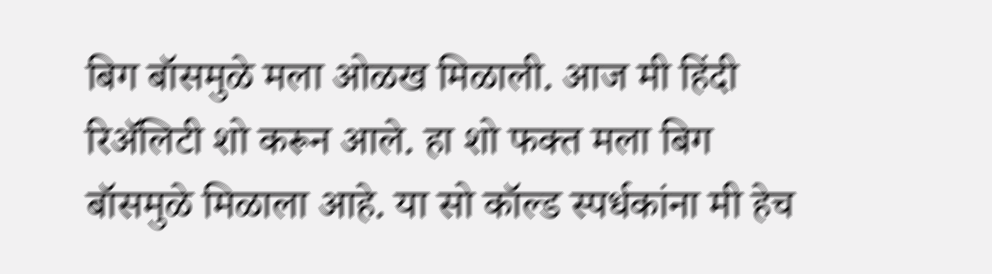बिग बॉसमुळे मला ओळख मिळाली. आज मी हिंदी रिॲलिटी शो करून आले. हा शो फक्त मला बिग बॉसमुळे मिळाला आहे. या सो कॉल्ड स्पर्धकांना मी हेच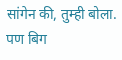सांगेन की, तुम्ही बोला. पण बिग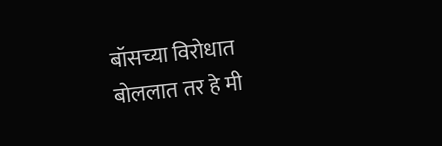बॉसच्या विरोधात बोललात तर हे मी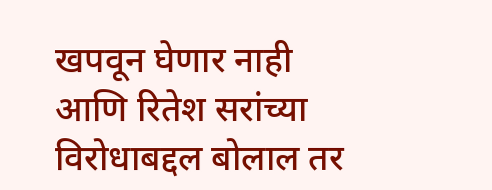खपवून घेणार नाही आणि रितेश सरांच्या विरोधाबद्दल बोलाल तर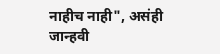नाहीच नाही", असंही जान्हवी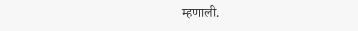म्हणाली.